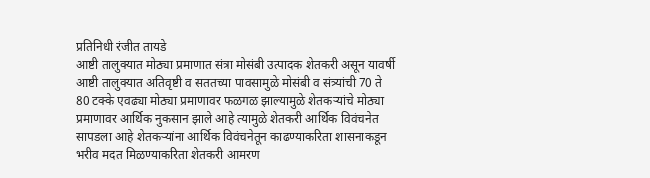प्रतिनिधी रंजीत तायडे
आष्टी तालुक्यात मोठ्या प्रमाणात संत्रा मोसंबी उत्पादक शेतकरी असून यावर्षी आष्टी तालुक्यात अतिवृष्टी व सततच्या पावसामुळे मोसंबी व संत्र्यांची 70 ते 80 टक्के एवढ्या मोठ्या प्रमाणावर फळगळ झाल्यामुळे शेतकऱ्यांचे मोठ्या प्रमाणावर आर्थिक नुकसान झाले आहे त्यामुळे शेतकरी आर्थिक विवंचनेत सापडला आहे शेतकऱ्यांना आर्थिक विवंचनेतून काढण्याकरिता शासनाकडून भरीव मदत मिळण्याकरिता शेतकरी आमरण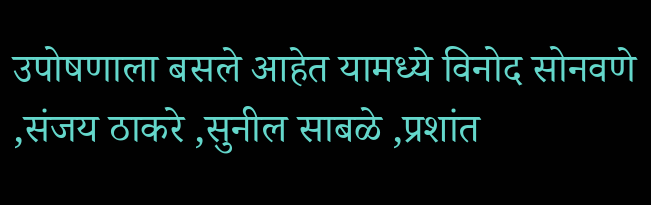उपोषणाला बसले आहेत यामध्ये विनोद सोनवणे ,संजय ठाकरे ,सुनील साबळे ,प्रशांत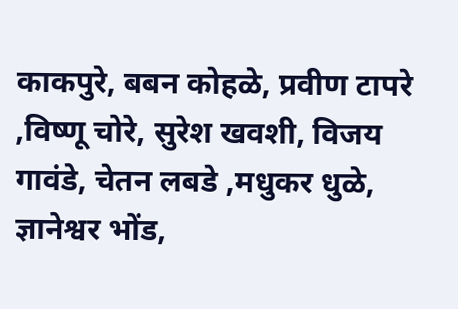काकपुरे, बबन कोहळे, प्रवीण टापरे ,विष्णू चोरे, सुरेश खवशी, विजय गावंडे, चेतन लबडे ,मधुकर धुळे, ज्ञानेश्वर भोंड,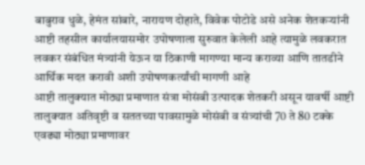बाबुराव धुळे, हेमंत सांबारे, नारायण दोहाते, विवेक पोटोडे असे अनेक शेतकऱ्यांनी आष्टी तहसील कार्यालयासमोर उपोषणाला सुरुवात केलेली आहे त्यामुळे लवकरात लवकर संबंधित मंत्र्यांनी येऊन या ठिकाणी मागण्या मान्य कराव्या आणि तातडीने आर्थिक मदत करावी अशी उपोषणकर्त्यांची मागणी आहे
आष्टी तालुक्यात मोठ्या प्रमाणात संत्रा मोसंबी उत्पादक शेतकरी असून यावर्षी आष्टी तालुक्यात अतिवृष्टी व सततच्या पावसामुळे मोसंबी व संत्र्यांची 70 ते 80 टक्के एवढ्या मोठ्या प्रमाणावर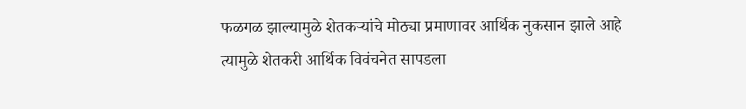फळगळ झाल्यामुळे शेतकऱ्यांचे मोठ्या प्रमाणावर आर्थिक नुकसान झाले आहे त्यामुळे शेतकरी आर्थिक विवंचनेत सापडला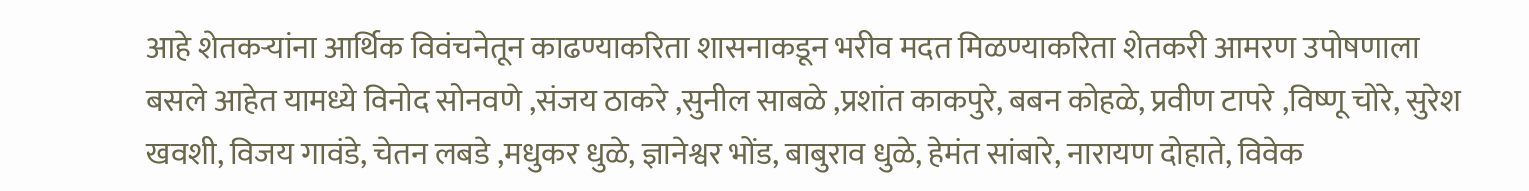आहे शेतकऱ्यांना आर्थिक विवंचनेतून काढण्याकरिता शासनाकडून भरीव मदत मिळण्याकरिता शेतकरी आमरण उपोषणाला बसले आहेत यामध्ये विनोद सोनवणे ,संजय ठाकरे ,सुनील साबळे ,प्रशांत काकपुरे, बबन कोहळे, प्रवीण टापरे ,विष्णू चोरे, सुरेश खवशी, विजय गावंडे, चेतन लबडे ,मधुकर धुळे, ज्ञानेश्वर भोंड, बाबुराव धुळे, हेमंत सांबारे, नारायण दोहाते, विवेक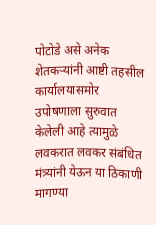पोटोडे असे अनेक शेतकऱ्यांनी आष्टी तहसील कार्यालयासमोर उपोषणाला सुरुवात केलेली आहे त्यामुळे लवकरात लवकर संबंधित मंत्र्यांनी येऊन या ठिकाणी मागण्या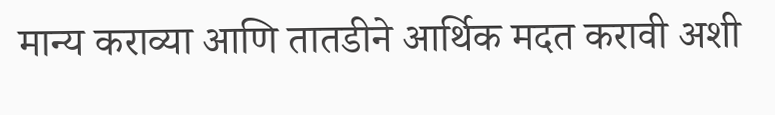मान्य कराव्या आणि तातडीने आर्थिक मदत करावी अशी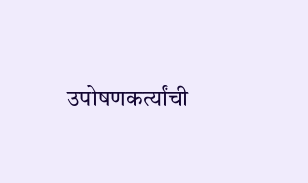उपोषणकर्त्यांची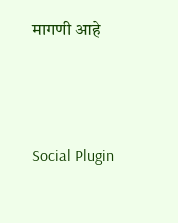मागणी आहे





Social Plugin